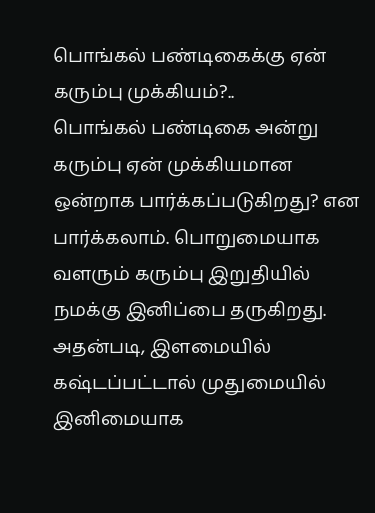பொங்கல் பண்டிகைக்கு ஏன் கரும்பு முக்கியம்?..
பொங்கல் பண்டிகை அன்று கரும்பு ஏன் முக்கியமான ஒன்றாக பார்க்கப்படுகிறது? என பார்க்கலாம். பொறுமையாக வளரும் கரும்பு இறுதியில் நமக்கு இனிப்பை தருகிறது. அதன்படி, இளமையில் கஷ்டப்பட்டால் முதுமையில் இனிமையாக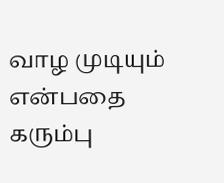வாழ முடியும் என்பதை கரும்பு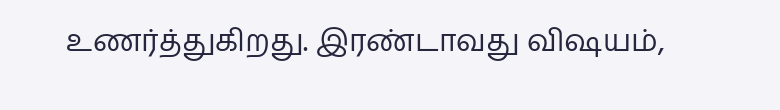உணர்த்துகிறது. இரண்டாவது விஷயம்,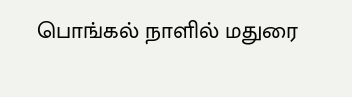பொங்கல் நாளில் மதுரை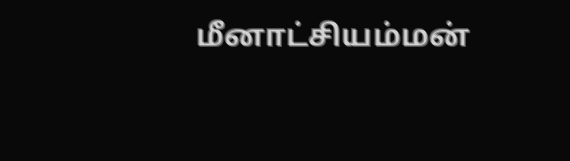மீனாட்சியம்மன்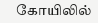கோயிலில்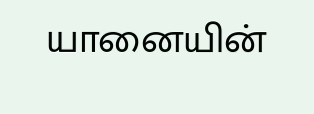யானையின்